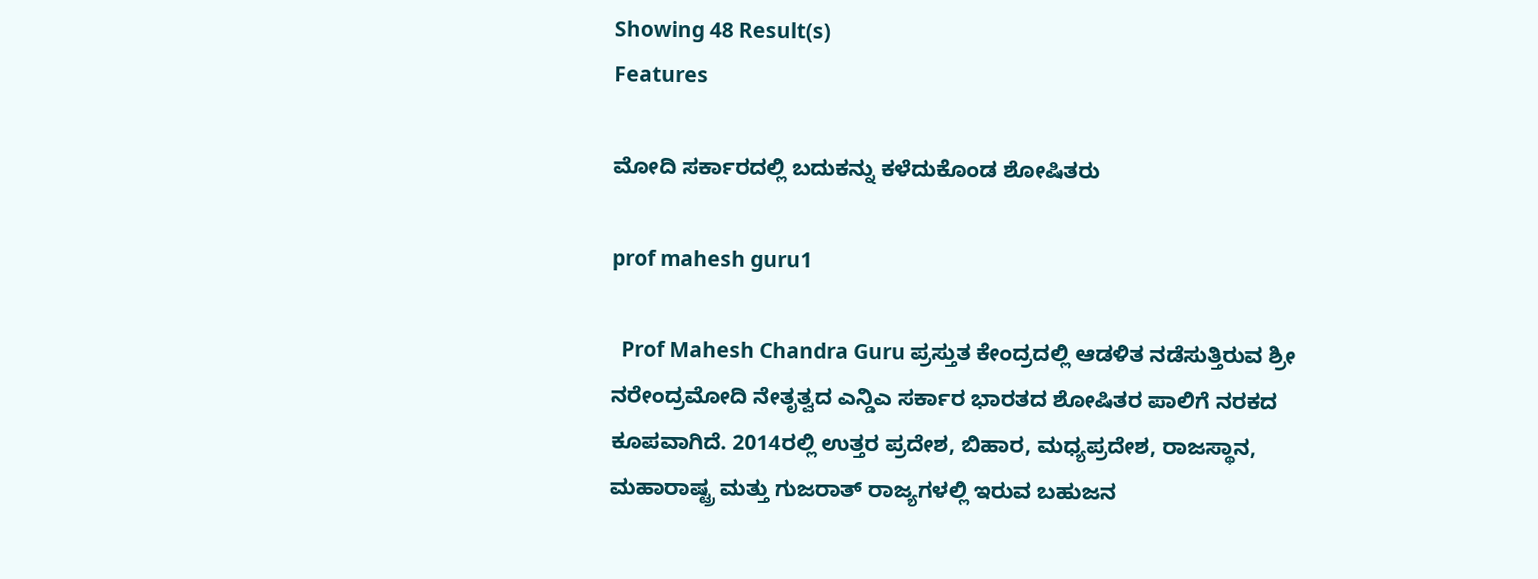Showing 48 Result(s)
Features

ಮೋದಿ ಸರ್ಕಾರದಲ್ಲಿ ಬದುಕನ್ನು ಕಳೆದುಕೊಂಡ ಶೋಷಿತರು

prof mahesh guru1

  Prof Mahesh Chandra Guru ಪ್ರಸ್ತುತ ಕೇಂದ್ರದಲ್ಲಿ ಆಡಳಿತ ನಡೆಸುತ್ತಿರುವ ಶ್ರೀ ನರೇಂದ್ರಮೋದಿ ನೇತೃತ್ವದ ಎನ್ಡಿಎ ಸರ್ಕಾರ ಭಾರತದ ಶೋಷಿತರ ಪಾಲಿಗೆ ನರಕದ ಕೂಪವಾಗಿದೆ. 2014ರಲ್ಲಿ ಉತ್ತರ ಪ್ರದೇಶ, ಬಿಹಾರ, ಮಧ್ಯಪ್ರದೇಶ, ರಾಜಸ್ಥಾನ, ಮಹಾರಾಷ್ಟ್ರ ಮತ್ತು ಗುಜರಾತ್ ರಾಜ್ಯಗಳಲ್ಲಿ ಇರುವ ಬಹುಜನ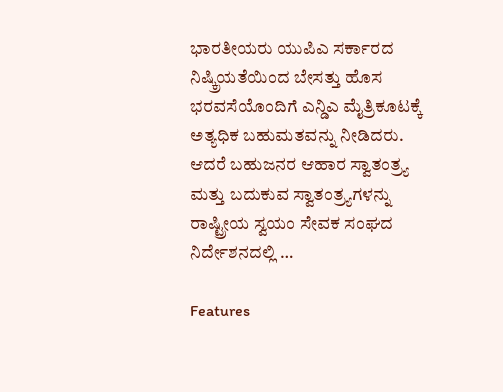ಭಾರತೀಯರು ಯುಪಿಎ ಸರ್ಕಾರದ ನಿಷ್ಕ್ರಿಯತೆಯಿಂದ ಬೇಸತ್ತು ಹೊಸ ಭರವಸೆಯೊಂದಿಗೆ ಎನ್ಡಿಎ ಮೈತ್ರಿಕೂಟಕ್ಕೆ ಅತ್ಯಧಿಕ ಬಹುಮತವನ್ನು ನೀಡಿದರು. ಆದರೆ ಬಹುಜನರ ಆಹಾರ ಸ್ವಾತಂತ್ರ್ಯ ಮತ್ತು ಬದುಕುವ ಸ್ವಾತಂತ್ರ್ಯಗಳನ್ನು ರಾಷ್ಟ್ರೀಯ ಸ್ವಯಂ ಸೇವಕ ಸಂಘದ ನಿರ್ದೇಶನದಲ್ಲಿ …

Features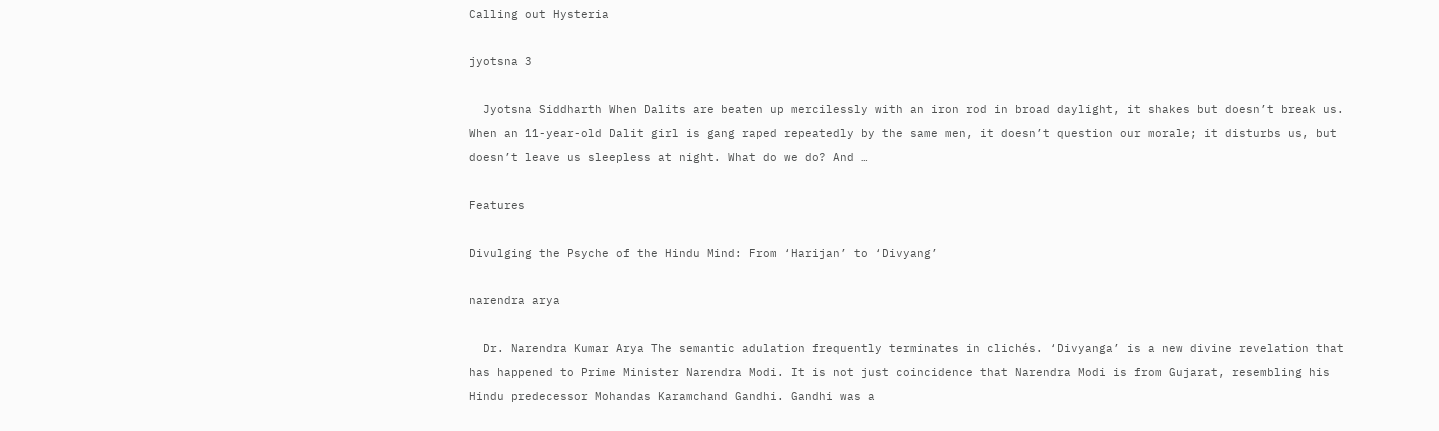Calling out Hysteria

jyotsna 3

  Jyotsna Siddharth When Dalits are beaten up mercilessly with an iron rod in broad daylight, it shakes but doesn’t break us. When an 11-year-old Dalit girl is gang raped repeatedly by the same men, it doesn’t question our morale; it disturbs us, but doesn’t leave us sleepless at night. What do we do? And …

Features

Divulging the Psyche of the Hindu Mind: From ‘Harijan’ to ‘Divyang’

narendra arya

  Dr. Narendra Kumar Arya The semantic adulation frequently terminates in clichés. ‘Divyanga’ is a new divine revelation that has happened to Prime Minister Narendra Modi. It is not just coincidence that Narendra Modi is from Gujarat, resembling his Hindu predecessor Mohandas Karamchand Gandhi. Gandhi was a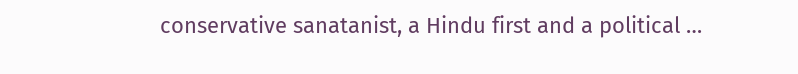conservative sanatanist, a Hindu first and a political …